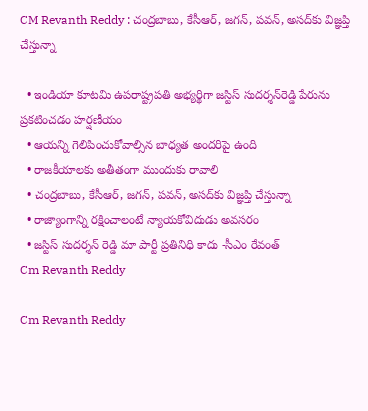CM Revanth Reddy : చంద్రబాబు, కేసీఆర్‌, జగన్‌, పవన్‌, అసద్‌కు విజ్ఞప్తి చేస్తున్నా

  • ఇండియా కూటమి ఉపరాష్ట్రపతి అభ్యర్థిగా జస్టిస్‌ సుదర్శన్‌రెడ్డి పేరును ప్రకటించడం హర్షణీయం
  • ఆయన్ని గెలిపించుకోవాల్సిన బాధ్యత అందరిపై ఉంది
  • రాజకీయాలకు అతీతంగా ముందుకు రావాలి
  • చంద్రబాబు, కేసీఆర్‌, జగన్‌, పవన్‌, అసద్‌కు విజ్ఞప్తి చేస్తున్నా
  • రాజ్యాంగాన్ని రక్షించాలంటే న్యాయకోవిదుడు అవసరం
  • జస్టిస్‌ సుదర్శన్‌ రెడ్డి మా పార్టీ ప్రతినిధి కాదు -సీఎం రేవంత్
Cm Revanth Reddy

Cm Revanth Reddy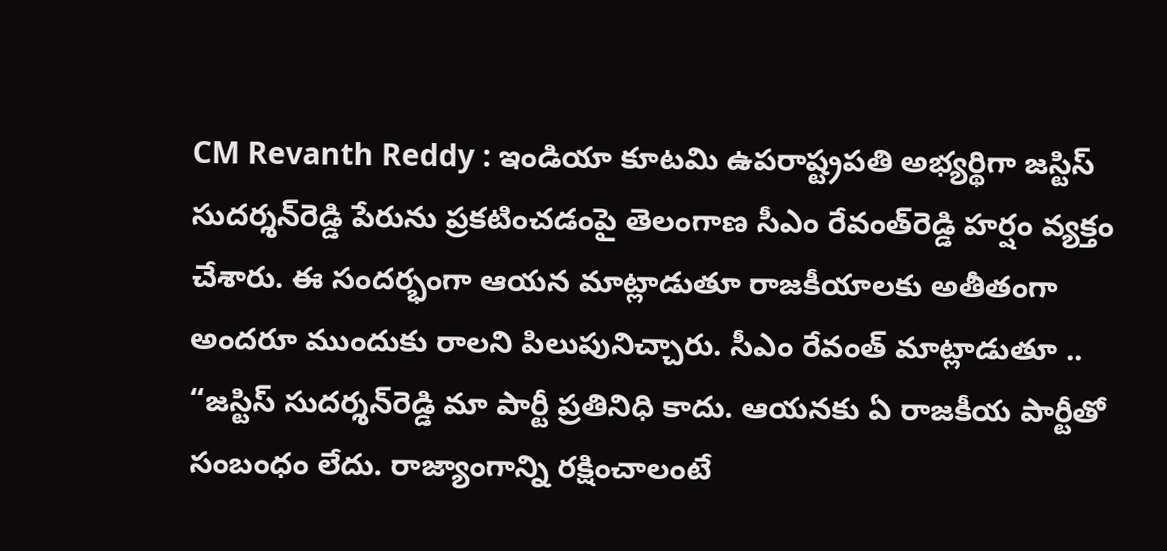CM Revanth Reddy : ఇండియా కూటమి ఉపరాష్ట్రపతి అభ్యర్థిగా జస్టిస్‌ సుదర్శన్‌రెడ్డి పేరును ప్రకటించడంపై తెలంగాణ సీఎం రేవంత్‌రెడ్డి హర్షం వ్యక్తం చేశారు. ఈ సందర్భంగా ఆయన మాట్లాడుతూ రాజకీయాలకు అతీతంగా అందరూ ముందుకు రాలని పిలుపునిచ్చారు. సీఎం రేవంత్ మాట్లాడుతూ .. “జస్టిస్‌ సుదర్శన్‌రెడ్డి మా పార్టీ ప్రతినిధి కాదు. ఆయనకు ఏ రాజకీయ పార్టీతో సంబంధం లేదు. రాజ్యాంగాన్ని రక్షించాలంటే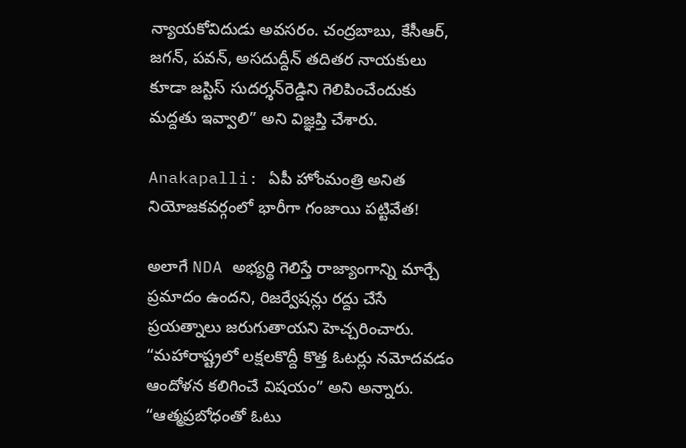న్యాయకోవిదుడు అవసరం. చంద్రబాబు, కేసీఆర్‌, జగన్‌, పవన్‌, అసదుద్దీన్‌ తదితర నాయకులు కూడా జస్టిస్‌ సుదర్శన్‌రెడ్డిని గెలిపించేందుకు మద్దతు ఇవ్వాలి” అని విజ్ఞప్తి చేశారు.

Anakapalli: ఏపీ హోంమంత్రి అనిత నియోజకవర్గంలో భారీగా గంజాయి పట్టివేత!

అలాగే NDA అభ్యర్థి గెలిస్తే రాజ్యాంగాన్ని మార్చే ప్రమాదం ఉందని, రిజర్వేషన్లు రద్దు చేసే ప్రయత్నాలు జరుగుతాయని హెచ్చరించారు. “మహారాష్ట్రలో లక్షలకొద్దీ కొత్త ఓటర్లు నమోదవడం ఆందోళన కలిగించే విషయం” అని అన్నారు. “ఆత్మప్రబోధంతో ఓటు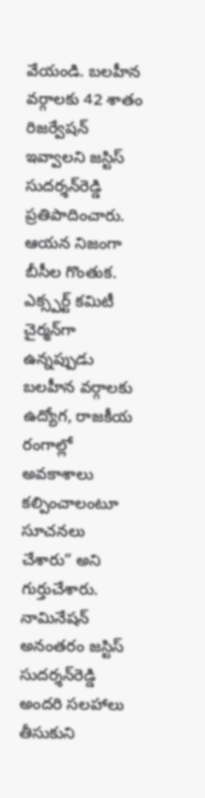వేయండి. బలహీన వర్గాలకు 42 శాతం రిజర్వేషన్ ఇవ్వాలని జస్టిస్‌ సుదర్శన్‌రెడ్డి ప్రతిపాదించారు. ఆయన నిజంగా బీసీల గొంతుక. ఎక్స్పర్ట్ కమిటీ చైర్మన్‌గా ఉన్నప్పుడు బలహీన వర్గాలకు ఉద్యోగ, రాజకీయ రంగాల్లో అవకాశాలు కల్పించాలంటూ సూచనలు చేశారు” అని గుర్తుచేశారు. నామినేషన్‌ అనంతరం జస్టిస్‌ సుదర్శన్‌రెడ్డి అందరి సలహాలు తీసుకుని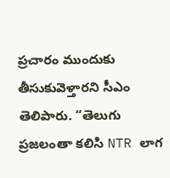ప్రచారం ముందుకు తీసుకువెళ్తారని సీఎం తెలిపారు. “తెలుగు ప్రజలంతా కలిసి NTR లాగ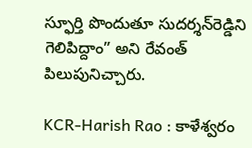స్ఫూర్తి పొందుతూ సుదర్శన్‌రెడ్డిని గెలిపిద్దాం” అని రేవంత్‌ పిలుపునిచ్చారు.

KCR-Harish Rao : కాళేశ్వరం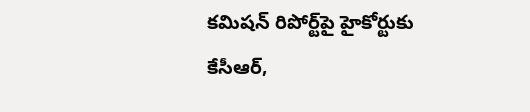కమిషన్‌ రిపోర్ట్‌పై హైకోర్టుకు కేసీఆర్‌,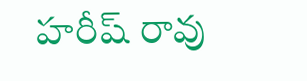హరీష్ రావు